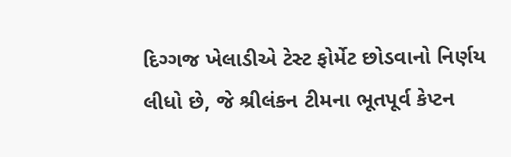દિગ્ગજ ખેલાડીએ ટેસ્ટ ફોર્મેટ છોડવાનો નિર્ણય લીધો છે, જે શ્રીલંકન ટીમના ભૂતપૂર્વ કેપ્ટન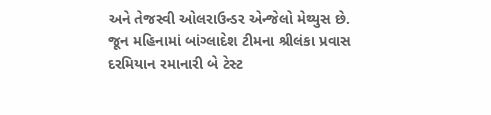અને તેજસ્વી ઓલરાઉન્ડર એન્જેલો મેથ્યુસ છે. જૂન મહિનામાં બાંગ્લાદેશ ટીમના શ્રીલંકા પ્રવાસ દરમિયાન રમાનારી બે ટેસ્ટ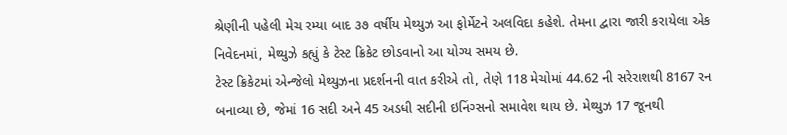શ્રેણીની પહેલી મેચ રમ્યા બાદ ૩૭ વર્ષીય મેથ્યુઝ આ ફોર્મેટને અલવિદા કહેશે. તેમના દ્વારા જારી કરાયેલા એક નિવેદનમાં, મેથ્યુઝે કહ્યું કે ટેસ્ટ ક્રિકેટ છોડવાનો આ યોગ્ય સમય છે.
ટેસ્ટ ક્રિકેટમાં એન્જેલો મેથ્યુઝના પ્રદર્શનની વાત કરીએ તો, તેણે 118 મેચોમાં 44.62 ની સરેરાશથી 8167 રન બનાવ્યા છે, જેમાં 16 સદી અને 45 અડધી સદીની ઇનિંગ્સનો સમાવેશ થાય છે. મેથ્યુઝ 17 જૂનથી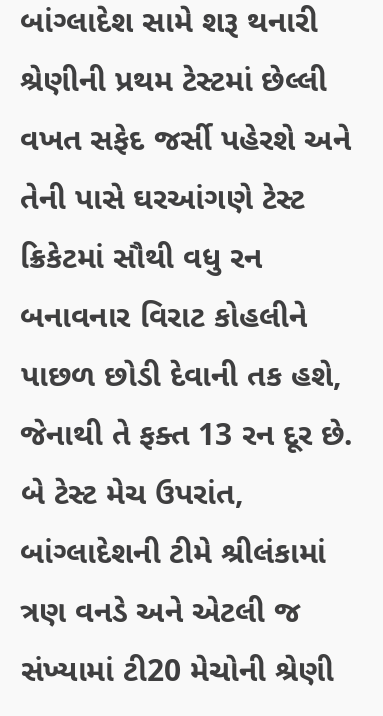બાંગ્લાદેશ સામે શરૂ થનારી શ્રેણીની પ્રથમ ટેસ્ટમાં છેલ્લી વખત સફેદ જર્સી પહેરશે અને તેની પાસે ઘરઆંગણે ટેસ્ટ ક્રિકેટમાં સૌથી વધુ રન બનાવનાર વિરાટ કોહલીને પાછળ છોડી દેવાની તક હશે, જેનાથી તે ફક્ત 13 રન દૂર છે. બે ટેસ્ટ મેચ ઉપરાંત, બાંગ્લાદેશની ટીમે શ્રીલંકામાં ત્રણ વનડે અને એટલી જ સંખ્યામાં ટી20 મેચોની શ્રેણી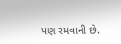પણ રમવાની છે.